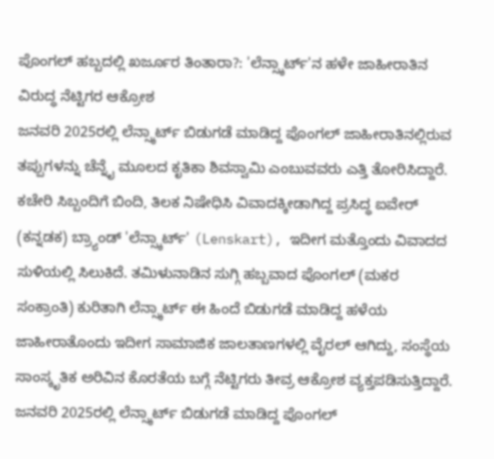ಪೊಂಗಲ್ ಹಬ್ಬದಲ್ಲಿ ಖರ್ಜೂರ ತಿಂತಾರಾ?: 'ಲೆನ್ಸ್ಕಾರ್ಟ್'ನ ಹಳೇ ಜಾಹೀರಾತಿನ ವಿರುದ್ಧ ನೆಟ್ಟಿಗರ ಆಕ್ರೋಶ
ಜನವರಿ 2025ರಲ್ಲಿ ಲೆನ್ಸ್ಕಾರ್ಟ್ ಬಿಡುಗಡೆ ಮಾಡಿದ್ದ ಪೊಂಗಲ್ ಜಾಹೀರಾತಿನಲ್ಲಿರುವ ತಪ್ಪುಗಳನ್ನು ಚೆನ್ನೈ ಮೂಲದ ಕೃತಿಕಾ ಶಿವಸ್ವಾಮಿ ಎಂಬುವವರು ಎತ್ತಿ ತೋರಿಸಿದ್ದಾರೆ.
ಕಚೇರಿ ಸಿಬ್ಬಂದಿಗೆ ಬಿಂದಿ, ತಿಲಕ ನಿಷೇಧಿಸಿ ವಿವಾದಕ್ಕೀಡಾಗಿದ್ದ ಪ್ರಸಿದ್ಧ ಐವೇರ್ (ಕನ್ನಡಕ) ಬ್ರ್ಯಾಂಡ್ 'ಲೆನ್ಸ್ಕಾರ್ಟ್' (Lenskart), ಇದೀಗ ಮತ್ತೊಂದು ವಿವಾದದ ಸುಳಿಯಲ್ಲಿ ಸಿಲುಕಿದೆ. ತಮಿಳುನಾಡಿನ ಸುಗ್ಗಿ ಹಬ್ಬವಾದ ಪೊಂಗಲ್ (ಮಕರ ಸಂಕ್ರಾಂತಿ) ಕುರಿತಾಗಿ ಲೆನ್ಸ್ಕಾರ್ಟ್ ಈ ಹಿಂದೆ ಬಿಡುಗಡೆ ಮಾಡಿದ್ದ ಹಳೆಯ ಜಾಹೀರಾತೊಂದು ಇದೀಗ ಸಾಮಾಜಿಕ ಜಾಲತಾಣಗಳಲ್ಲಿ ವೈರಲ್ ಆಗಿದ್ದು, ಸಂಸ್ಥೆಯ ಸಾಂಸ್ಕೃತಿಕ ಅರಿವಿನ ಕೊರತೆಯ ಬಗ್ಗೆ ನೆಟ್ಟಿಗರು ತೀವ್ರ ಆಕ್ರೋಶ ವ್ಯಕ್ತಪಡಿಸುತ್ತಿದ್ದಾರೆ.
ಜನವರಿ 2025ರಲ್ಲಿ ಲೆನ್ಸ್ಕಾರ್ಟ್ ಬಿಡುಗಡೆ ಮಾಡಿದ್ದ ಪೊಂಗಲ್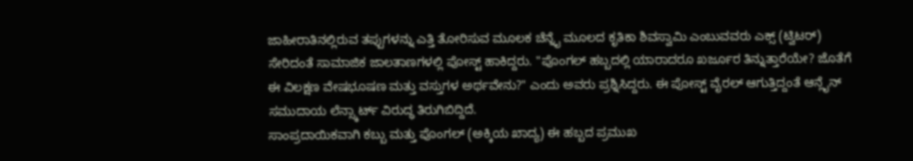ಜಾಹೀರಾತಿನಲ್ಲಿರುವ ತಪ್ಪುಗಳನ್ನು ಎತ್ತಿ ತೋರಿಸುವ ಮೂಲಕ ಚೆನ್ನೈ ಮೂಲದ ಕೃತಿಕಾ ಶಿವಸ್ವಾಮಿ ಎಂಬುವವರು ಎಕ್ಸ್ (ಟ್ವಿಟರ್) ಸೇರಿದಂತೆ ಸಾಮಾಜಿಕ ಜಾಲತಾಣಗಳಲ್ಲಿ ಪೋಸ್ಟ್ ಹಾಕಿದ್ದರು. "ಪೊಂಗಲ್ ಹಬ್ಬದಲ್ಲಿ ಯಾರಾದರೂ ಖರ್ಜೂರ ತಿನ್ನುತ್ತಾರೆಯೇ? ಜೊತೆಗೆ ಈ ವಿಲಕ್ಷಣ ವೇಷಭೂಷಣ ಮತ್ತು ವಸ್ತುಗಳ ಅರ್ಥವೇನು?" ಎಂದು ಅವರು ಪ್ರಶ್ನಿಸಿದ್ದರು. ಈ ಪೋಸ್ಟ್ ವೈರಲ್ ಆಗುತ್ತಿದ್ದಂತೆ ಆನ್ಲೈನ್ ಸಮುದಾಯ ಲೆನ್ಸ್ಕಾರ್ಟ್ ವಿರುದ್ಧ ತಿರುಗಿಬಿದ್ದಿದೆ.
ಸಾಂಪ್ರದಾಯಿಕವಾಗಿ ಕಬ್ಬು ಮತ್ತು ಪೊಂಗಲ್ (ಅಕ್ಕಿಯ ಖಾದ್ಯ) ಈ ಹಬ್ಬದ ಪ್ರಮುಖ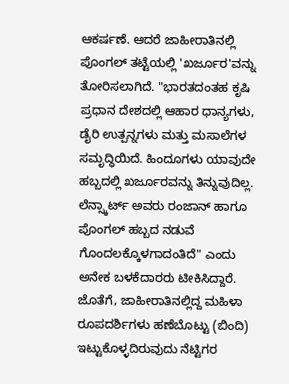ಆಕರ್ಷಣೆ. ಆದರೆ ಜಾಹೀರಾತಿನಲ್ಲಿ ಪೊಂಗಲ್ ತಟ್ಟೆಯಲ್ಲಿ 'ಖರ್ಜೂರ'ವನ್ನು ತೋರಿಸಲಾಗಿದೆ. "ಭಾರತದಂತಹ ಕೃಷಿ ಪ್ರಧಾನ ದೇಶದಲ್ಲಿ ಆಹಾರ ಧಾನ್ಯಗಳು, ಡೈರಿ ಉತ್ಪನ್ನಗಳು ಮತ್ತು ಮಸಾಲೆಗಳ ಸಮೃದ್ಧಿಯಿದೆ. ಹಿಂದೂಗಳು ಯಾವುದೇ ಹಬ್ಬದಲ್ಲಿ ಖರ್ಜೂರವನ್ನು ತಿನ್ನುವುದಿಲ್ಲ. ಲೆನ್ಸ್ಕಾರ್ಟ್ ಅವರು ರಂಜಾನ್ ಹಾಗೂ ಪೊಂಗಲ್ ಹಬ್ಬದ ನಡುವೆ ಗೊಂದಲಕ್ಕೊಳಗಾದಂತಿದೆ" ಎಂದು ಅನೇಕ ಬಳಕೆದಾರರು ಟೀಕಿಸಿದ್ದಾರೆ.
ಜೊತೆಗೆ, ಜಾಹೀರಾತಿನಲ್ಲಿದ್ದ ಮಹಿಳಾ ರೂಪದರ್ಶಿಗಳು ಹಣೆಬೊಟ್ಟು (ಬಿಂದಿ) ಇಟ್ಟುಕೊಳ್ಳದಿರುವುದು ನೆಟ್ಟಿಗರ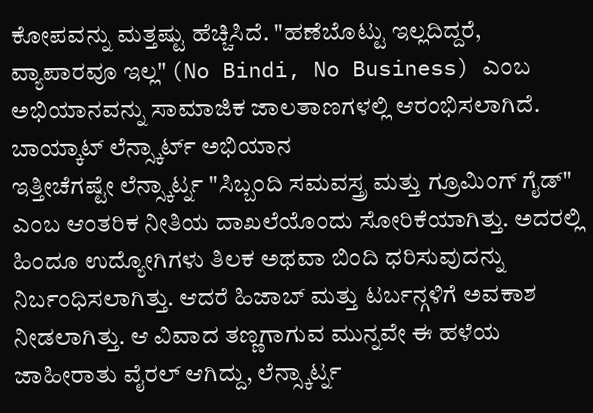ಕೋಪವನ್ನು ಮತ್ತಷ್ಟು ಹೆಚ್ಚಿಸಿದೆ. "ಹಣೆಬೊಟ್ಟು ಇಲ್ಲದಿದ್ದರೆ, ವ್ಯಾಪಾರವೂ ಇಲ್ಲ" (No Bindi, No Business) ಎಂಬ ಅಭಿಯಾನವನ್ನು ಸಾಮಾಜಿಕ ಜಾಲತಾಣಗಳಲ್ಲಿ ಆರಂಭಿಸಲಾಗಿದೆ.
ಬಾಯ್ಕಾಟ್ ಲೆನ್ಸ್ಕಾರ್ಟ್ ಅಭಿಯಾನ
ಇತ್ತೀಚೆಗಷ್ಟೇ ಲೆನ್ಸ್ಕಾರ್ಟ್ನ "ಸಿಬ್ಬಂದಿ ಸಮವಸ್ತ್ರ ಮತ್ತು ಗ್ರೂಮಿಂಗ್ ಗೈಡ್" ಎಂಬ ಆಂತರಿಕ ನೀತಿಯ ದಾಖಲೆಯೊಂದು ಸೋರಿಕೆಯಾಗಿತ್ತು. ಅದರಲ್ಲಿ ಹಿಂದೂ ಉದ್ಯೋಗಿಗಳು ತಿಲಕ ಅಥವಾ ಬಿಂದಿ ಧರಿಸುವುದನ್ನು ನಿರ್ಬಂಧಿಸಲಾಗಿತ್ತು. ಆದರೆ ಹಿಜಾಬ್ ಮತ್ತು ಟರ್ಬನ್ಗಳಿಗೆ ಅವಕಾಶ ನೀಡಲಾಗಿತ್ತು. ಆ ವಿವಾದ ತಣ್ಣಗಾಗುವ ಮುನ್ನವೇ ಈ ಹಳೆಯ ಜಾಹೀರಾತು ವೈರಲ್ ಆಗಿದ್ದು, ಲೆನ್ಸ್ಕಾರ್ಟ್ನ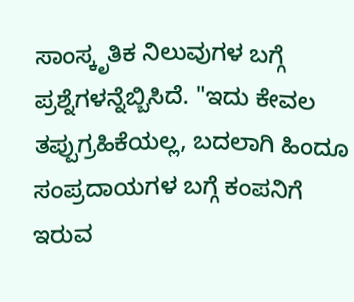ಸಾಂಸ್ಕೃತಿಕ ನಿಲುವುಗಳ ಬಗ್ಗೆ ಪ್ರಶ್ನೆಗಳನ್ನೆಬ್ಬಿಸಿದೆ. "ಇದು ಕೇವಲ ತಪ್ಪುಗ್ರಹಿಕೆಯಲ್ಲ, ಬದಲಾಗಿ ಹಿಂದೂ ಸಂಪ್ರದಾಯಗಳ ಬಗ್ಗೆ ಕಂಪನಿಗೆ ಇರುವ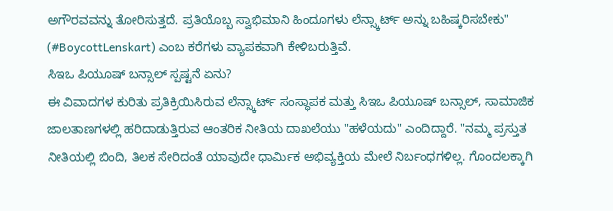ಅಗೌರವವನ್ನು ತೋರಿಸುತ್ತದೆ. ಪ್ರತಿಯೊಬ್ಬ ಸ್ವಾಭಿಮಾನಿ ಹಿಂದೂಗಳು ಲೆನ್ಸ್ಕಾರ್ಟ್ ಅನ್ನು ಬಹಿಷ್ಕರಿಸಬೇಕು" (#BoycottLenskart) ಎಂಬ ಕರೆಗಳು ವ್ಯಾಪಕವಾಗಿ ಕೇಳಿಬರುತ್ತಿವೆ.
ಸಿಇಒ ಪಿಯೂಷ್ ಬನ್ಸಾಲ್ ಸ್ಪಷ್ಟನೆ ಏನು?
ಈ ವಿವಾದಗಳ ಕುರಿತು ಪ್ರತಿಕ್ರಿಯಿಸಿರುವ ಲೆನ್ಸ್ಕಾರ್ಟ್ ಸಂಸ್ಥಾಪಕ ಮತ್ತು ಸಿಇಒ ಪಿಯೂಷ್ ಬನ್ಸಾಲ್, ಸಾಮಾಜಿಕ ಜಾಲತಾಣಗಳಲ್ಲಿ ಹರಿದಾಡುತ್ತಿರುವ ಆಂತರಿಕ ನೀತಿಯ ದಾಖಲೆಯು "ಹಳೆಯದು" ಎಂದಿದ್ದಾರೆ. "ನಮ್ಮ ಪ್ರಸ್ತುತ ನೀತಿಯಲ್ಲಿ ಬಿಂದಿ, ತಿಲಕ ಸೇರಿದಂತೆ ಯಾವುದೇ ಧಾರ್ಮಿಕ ಅಭಿವ್ಯಕ್ತಿಯ ಮೇಲೆ ನಿರ್ಬಂಧಗಳಿಲ್ಲ. ಗೊಂದಲಕ್ಕಾಗಿ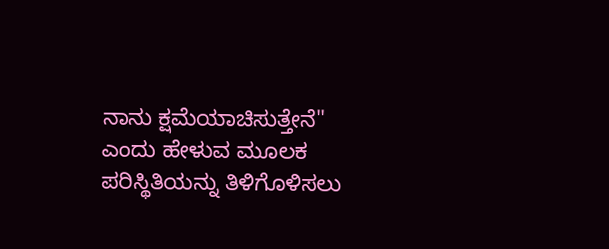ನಾನು ಕ್ಷಮೆಯಾಚಿಸುತ್ತೇನೆ" ಎಂದು ಹೇಳುವ ಮೂಲಕ ಪರಿಸ್ಥಿತಿಯನ್ನು ತಿಳಿಗೊಳಿಸಲು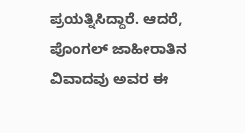ಪ್ರಯತ್ನಿಸಿದ್ದಾರೆ. ಆದರೆ, ಪೊಂಗಲ್ ಜಾಹೀರಾತಿನ ವಿವಾದವು ಅವರ ಈ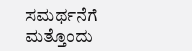ಸಮರ್ಥನೆಗೆ ಮತ್ತೊಂದು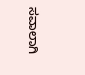ಸವಾಲಾಗಿ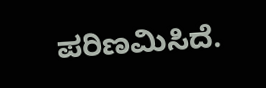ಪರಿಣಮಿಸಿದೆ.